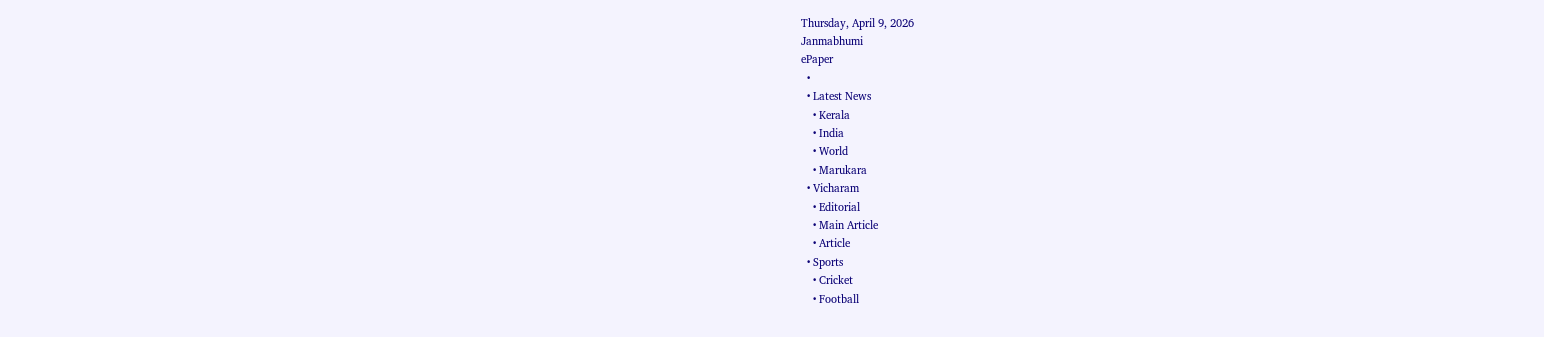Thursday, April 9, 2026
Janmabhumi
ePaper
  •
  • Latest News
    • Kerala
    • India
    • World
    • Marukara
  • Vicharam
    • Editorial
    • Main Article
    • Article
  • Sports
    • Cricket
    • Football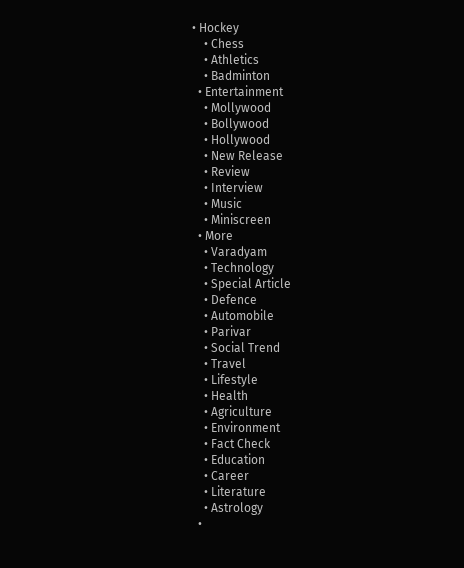• Hockey
    • Chess
    • Athletics
    • Badminton
  • Entertainment
    • Mollywood
    • Bollywood
    • Hollywood
    • New Release
    • Review
    • Interview
    • Music
    • Miniscreen
  • More
    • Varadyam
    • Technology
    • Special Article
    • Defence
    • Automobile
    • Parivar
    • Social Trend
    • Travel
    • Lifestyle
    • Health
    • Agriculture
    • Environment
    • Fact Check
    • Education
    • Career
    • Literature
    • Astrology
  •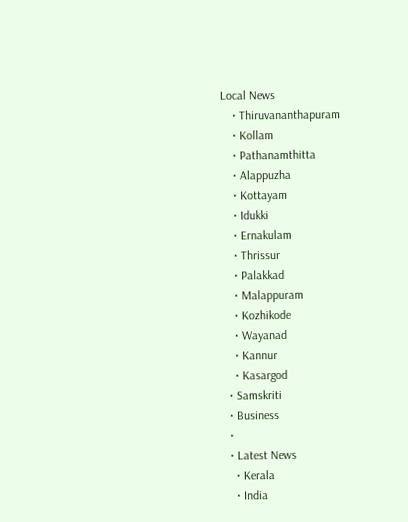Local News
    • Thiruvananthapuram
    • Kollam
    • Pathanamthitta
    • Alappuzha
    • Kottayam
    • Idukki
    • Ernakulam
    • Thrissur
    • Palakkad
    • Malappuram
    • Kozhikode
    • Wayanad
    • Kannur
    • Kasargod
  • Samskriti
  • Business
  •
  • Latest News
    • Kerala
    • India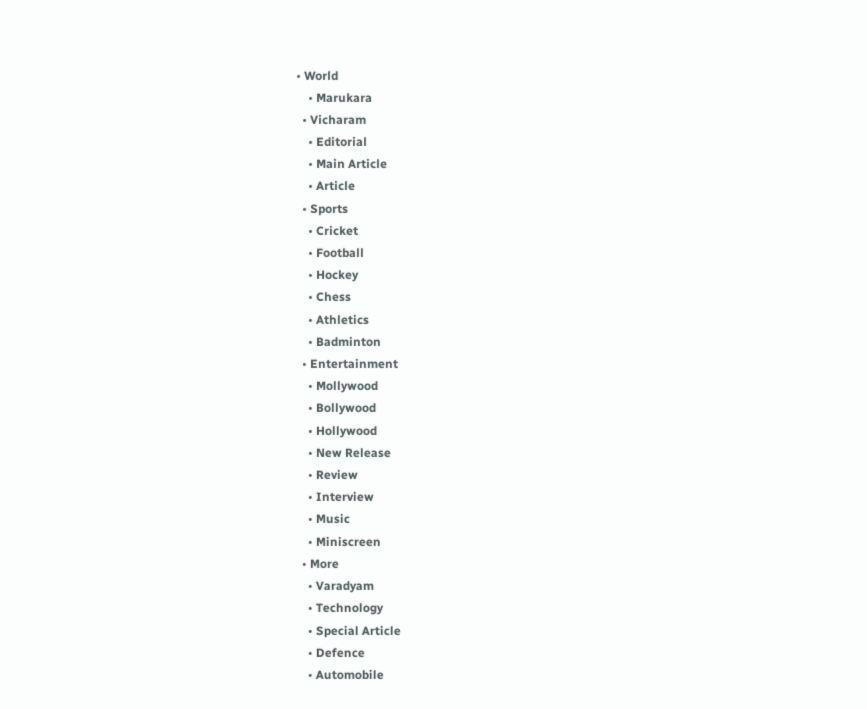• World
    • Marukara
  • Vicharam
    • Editorial
    • Main Article
    • Article
  • Sports
    • Cricket
    • Football
    • Hockey
    • Chess
    • Athletics
    • Badminton
  • Entertainment
    • Mollywood
    • Bollywood
    • Hollywood
    • New Release
    • Review
    • Interview
    • Music
    • Miniscreen
  • More
    • Varadyam
    • Technology
    • Special Article
    • Defence
    • Automobile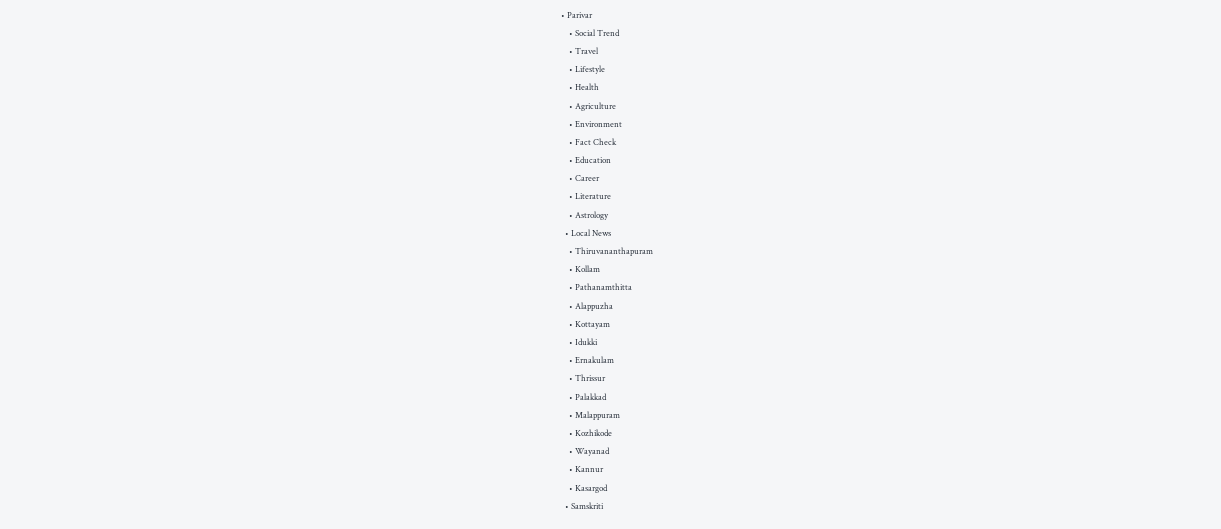• Parivar
    • Social Trend
    • Travel
    • Lifestyle
    • Health
    • Agriculture
    • Environment
    • Fact Check
    • Education
    • Career
    • Literature
    • Astrology
  • Local News
    • Thiruvananthapuram
    • Kollam
    • Pathanamthitta
    • Alappuzha
    • Kottayam
    • Idukki
    • Ernakulam
    • Thrissur
    • Palakkad
    • Malappuram
    • Kozhikode
    • Wayanad
    • Kannur
    • Kasargod
  • Samskriti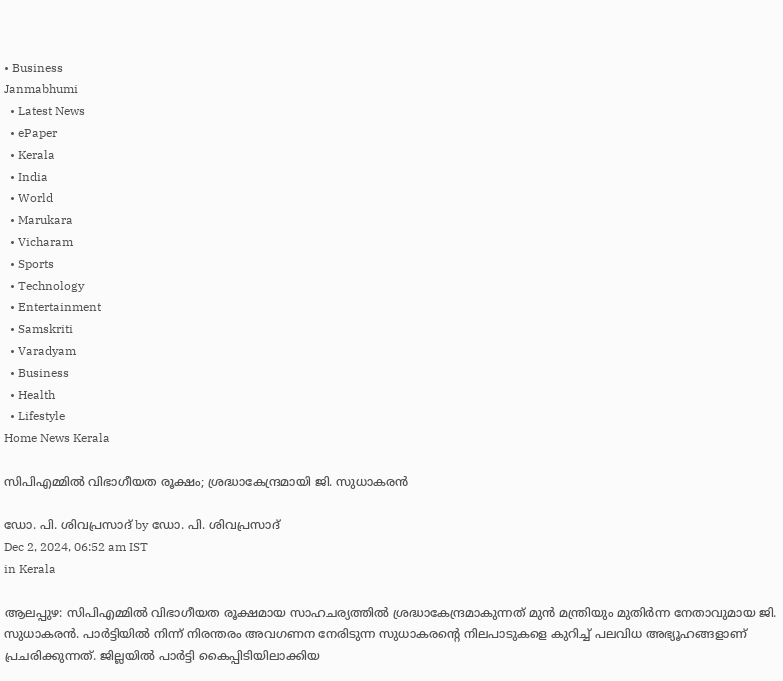• Business
Janmabhumi
  • Latest News
  • ePaper
  • Kerala
  • India
  • World
  • Marukara
  • Vicharam
  • Sports
  • Technology
  • Entertainment
  • Samskriti
  • Varadyam
  • Business
  • Health
  • Lifestyle
Home News Kerala

സിപിഎമ്മില്‍ വിഭാഗീയത രൂക്ഷം; ശ്രദ്ധാകേന്ദ്രമായി ജി. സുധാകരന്‍

ഡോ. പി. ശിവപ്രസാദ് by ഡോ. പി. ശിവപ്രസാദ്
Dec 2, 2024, 06:52 am IST
in Kerala

ആലപ്പുഴ: സിപിഎമ്മില്‍ വിഭാഗീയത രൂക്ഷമായ സാഹചര്യത്തില്‍ ശ്രദ്ധാകേന്ദ്രമാകുന്നത് മുന്‍ മന്ത്രിയും മുതിര്‍ന്ന നേതാവുമായ ജി. സുധാകരന്‍. പാര്‍ട്ടിയില്‍ നിന്ന് നിരന്തരം അവഗണന നേരിടുന്ന സുധാകരന്റെ നിലപാടുകളെ കുറിച്ച് പലവിധ അഭ്യൂഹങ്ങളാണ് പ്രചരിക്കുന്നത്. ജില്ലയില്‍ പാര്‍ട്ടി കൈപ്പിടിയിലാക്കിയ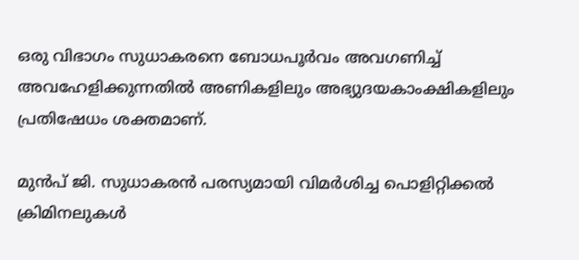ഒരു വിഭാഗം സുധാകരനെ ബോധപൂര്‍വം അവഗണിച്ച് അവഹേളിക്കുന്നതില്‍ അണികളിലും അഭ്യുദയകാംക്ഷികളിലും പ്രതിഷേധം ശക്തമാണ്.

മുന്‍പ് ജി. സുധാകരന്‍ പരസ്യമായി വിമര്‍ശിച്ച പൊളിറ്റിക്കല്‍ ക്രിമിനലുകള്‍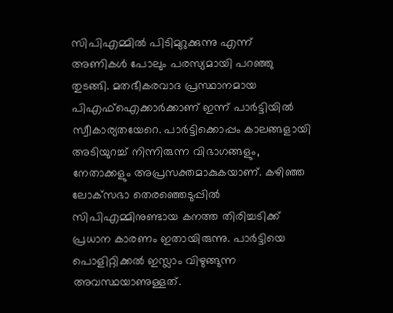സിപിഎമ്മില്‍ പിടിമുറുക്കുന്നു എന്ന് അണികള്‍ പോലും പരസ്യമായി പറഞ്ഞു തുടങ്ങി. മതഭീകരവാദ പ്രസ്ഥാനമായ പിഎഫ്‌ഐക്കാര്‍ക്കാണ് ഇന്ന് പാര്‍ട്ടിയില്‍ സ്വീകാര്യതയേറെ. പാര്‍ട്ടിക്കൊപ്പം കാലങ്ങളായി അടിയുറച്ച് നിന്നിരുന്ന വിഭാഗങ്ങളും, നേതാക്കളും അപ്രസക്തമാകുകയാണ്. കഴിഞ്ഞ ലോക്‌സഭാ തെരഞ്ഞെടുപ്പില്‍ സിപിഎമ്മിനുണ്ടായ കനത്ത തിരിച്ചടിക്ക് പ്രധാന കാരണം ഇതായിരുന്നു. പാര്‍ട്ടിയെ പൊളിറ്റിക്കല്‍ ഇസ്ലാം വിഴുങ്ങുന്ന അവസ്ഥയാണുള്ളത്.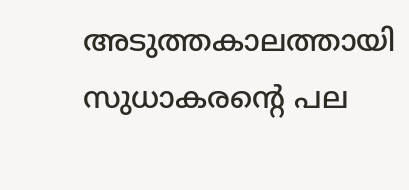അടുത്തകാലത്തായി സുധാകരന്റെ പല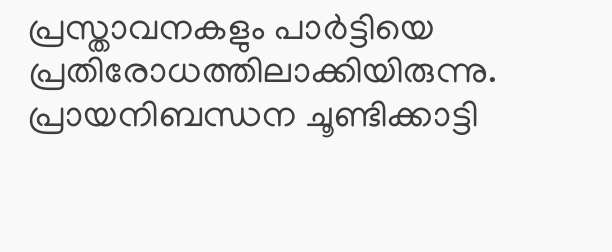പ്രസ്താവനകളും പാര്‍ട്ടിയെ പ്രതിരോധത്തിലാക്കിയിരുന്നു. പ്രായനിബന്ധന ചൂണ്ടിക്കാട്ടി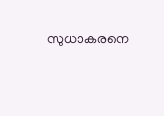സുധാകരനെ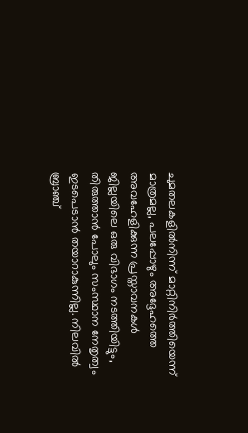ചുമതലകളില്‍നിന്ന് മാറ്റിനിര്‍ത്തിയെന്ന് മാത്രമല്ല, പലപ്പോഴും അദ്ദേഹത്തെ അവഹേളിക്കുന്ന പ്രസ്താവനകള്‍ ജില്ലയിലെ ഒരു വിഭാഗം നടത്തിയിട്ടും, തിരുത്താന്‍ പോലും സംസ്ഥാന നേതൃത്വം ഇടപെടാന്‍ തയാറാകുന്നില്ല. നിലവില്‍ ബ്രാഞ്ച്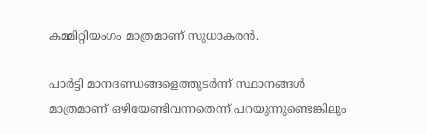കമ്മിറ്റിയംഗം മാത്രമാണ് സുധാകരന്‍.

പാര്‍ട്ടി മാനദണ്ഡങ്ങളെത്തുടര്‍ന്ന് സ്ഥാനങ്ങള്‍ മാത്രമാണ് ഒഴിയേണ്ടിവന്നതെന്ന് പറയുന്നുണ്ടെങ്കിലും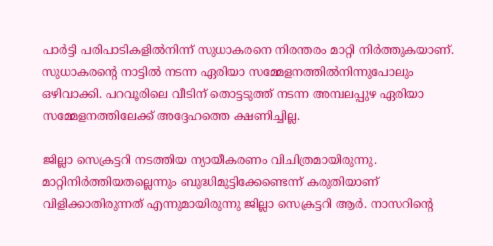പാര്‍ട്ടി പരിപാടികളില്‍നിന്ന് സുധാകരനെ നിരന്തരം മാറ്റി നിര്‍ത്തുകയാണ്. സുധാകരന്റെ നാട്ടില്‍ നടന്ന ഏരിയാ സമ്മേളനത്തില്‍നിന്നുപോലും ഒഴിവാക്കി. പറവൂരിലെ വീടിന് തൊട്ടടുത്ത് നടന്ന അമ്പലപ്പുഴ ഏരിയാ സമ്മേളനത്തിലേക്ക് അദ്ദേഹത്തെ ക്ഷണിച്ചില്ല.

ജില്ലാ സെക്രട്ടറി നടത്തിയ ന്യായീകരണം വിചിത്രമായിരുന്നു. മാറ്റിനിര്‍ത്തിയതല്ലെന്നും ബുദ്ധിമുട്ടിക്കേണ്ടെന്ന് കരുതിയാണ് വിളിക്കാതിരുന്നത് എന്നുമായിരുന്നു ജില്ലാ സെക്രട്ടറി ആര്‍. നാസറിന്റെ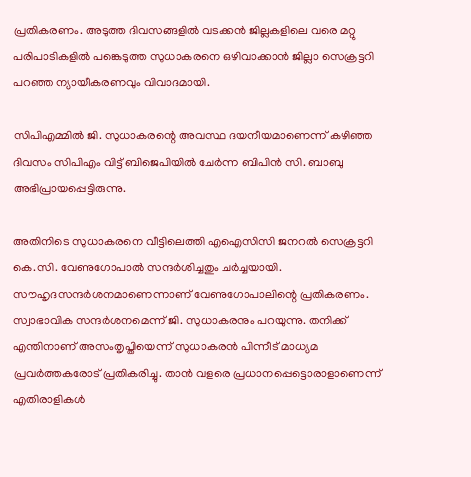പ്രതികരണം. അടുത്ത ദിവസങ്ങളില്‍ വടക്കന്‍ ജില്ലകളിലെ വരെ മറ്റു പരിപാടികളില്‍ പങ്കെടുത്ത സുധാകരനെ ഒഴിവാക്കാന്‍ ജില്ലാ സെക്രട്ടറി പറഞ്ഞ ന്യായീകരണവും വിവാദമായി.

സിപിഎമ്മില്‍ ജി. സുധാകരന്റെ അവസ്ഥ ദയനീയമാണെന്ന് കഴിഞ്ഞ ദിവസം സിപിഎം വിട്ട് ബിജെപിയില്‍ ചേര്‍ന്ന ബിപിന്‍ സി. ബാബു അഭിപ്രായപ്പെട്ടിരുന്നു.

അതിനിടെ സുധാകരനെ വീട്ടിലെത്തി എഐസിസി ജനറല്‍ സെക്രട്ടറി കെ.സി. വേണുഗോപാല്‍ സന്ദര്‍ശിച്ചതും ചര്‍ച്ചയായി. സൗഹൃദസന്ദര്‍ശനമാണെന്നാണ് വേണുഗോപാലിന്റെ പ്രതികരണം. സ്വാഭാവിക സന്ദര്‍ശനമെന്ന് ജി. സുധാകരനും പറയുന്നു. തനിക്ക് എന്തിനാണ് അസംതൃപ്തിയെന്ന് സുധാകരന്‍ പിന്നീട് മാധ്യമ പ്രവര്‍ത്തകരോട് പ്രതികരിച്ചു. താന്‍ വളരെ പ്രധാനപ്പെട്ടൊരാളാണെന്ന് എതിരാളികള്‍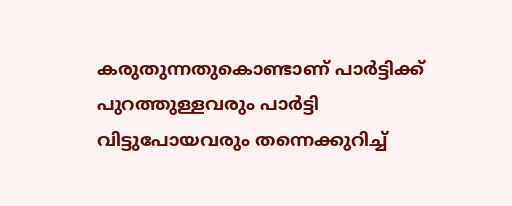കരുതുന്നതുകൊണ്ടാണ് പാര്‍ട്ടിക്ക് പുറത്തുള്ളവരും പാര്‍ട്ടി വിട്ടുപോയവരും തന്നെക്കുറിച്ച്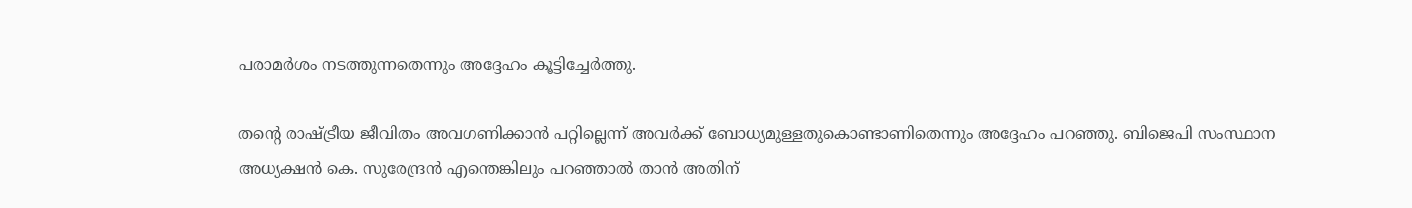പരാമര്‍ശം നടത്തുന്നതെന്നും അദ്ദേഹം കൂട്ടിച്ചേര്‍ത്തു.

തന്റെ രാഷ്‌ട്രീയ ജീവിതം അവഗണിക്കാന്‍ പറ്റില്ലെന്ന് അവര്‍ക്ക് ബോധ്യമുള്ളതുകൊണ്ടാണിതെന്നും അദ്ദേഹം പറഞ്ഞു. ബിജെപി സംസ്ഥാന അധ്യക്ഷന്‍ കെ. സുരേന്ദ്രന്‍ എന്തെങ്കിലും പറഞ്ഞാല്‍ താന്‍ അതിന്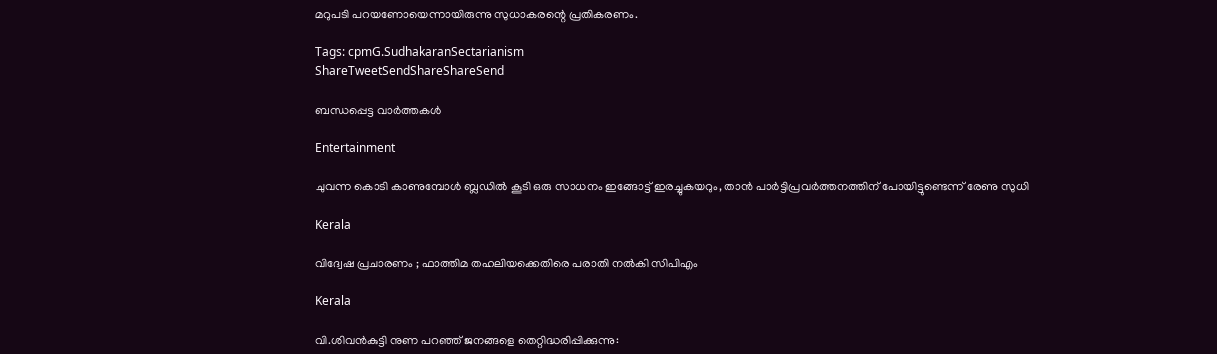മറുപടി പറയണോയെന്നായിരുന്നു സുധാകരന്റെ പ്രതികരണം.

Tags: cpmG.SudhakaranSectarianism
ShareTweetSendShareShareSend

ബന്ധപ്പെട്ട വാര്‍ത്തകള്‍

Entertainment

ചുവന്ന കൊടി കാണുമ്പോള്‍ ബ്ലഡില്‍ കൂടി ഒരു സാധനം ഇങ്ങോട്ട് ഇരച്ചുകയറും, താൻ പാർട്ടിപ്രവർത്തനത്തിന് പോയിട്ടുണ്ടെന്ന് രേണു സുധി

Kerala

വിദ്വേഷ പ്രചാരണം ; ഫാത്തിമ തഹലിയക്കെതിരെ പരാതി നല്‍കി സിപിഎം

Kerala

വി.ശിവന്‍കുട്ടി നുണ പറഞ്ഞ് ജനങ്ങളെ തെറ്റിദ്ധരിപ്പിക്കുന്നു: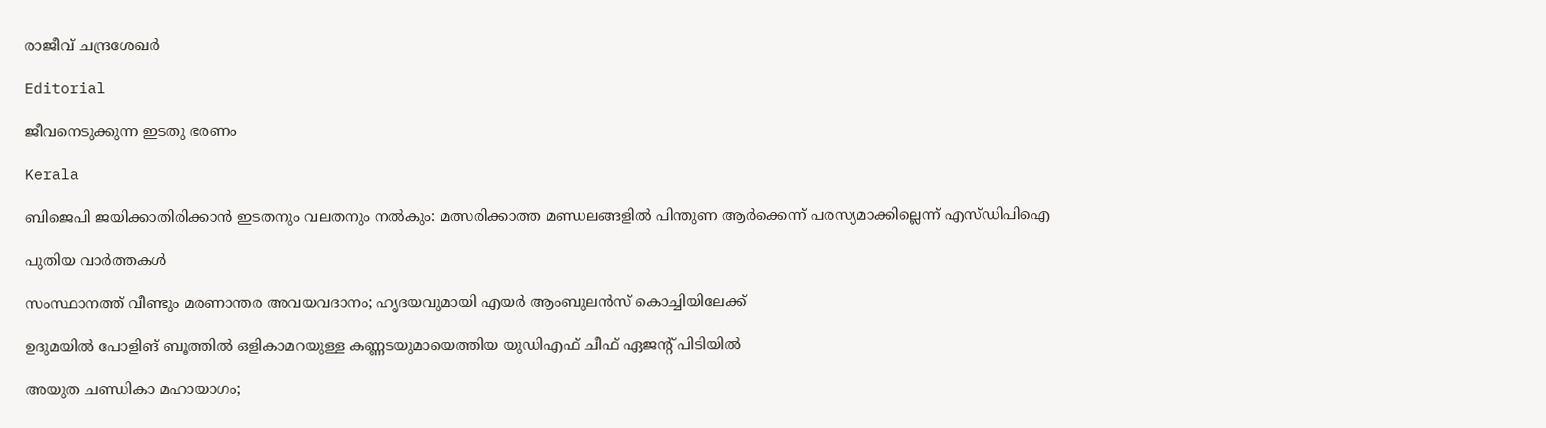രാജീവ് ചന്ദ്രശേഖര്‍

Editorial

ജീവനെടുക്കുന്ന ഇടതു ഭരണം

Kerala

ബിജെപി ജയിക്കാതിരിക്കാൻ ഇടതനും വലതനും നൽകും: മത്സരിക്കാത്ത മണ്ഡലങ്ങളിൽ പിന്തുണ ആർക്കെന്ന് പരസ്യമാക്കില്ലെന്ന് എസ്ഡിപിഐ

പുതിയ വാര്‍ത്തകള്‍

സംസ്ഥാനത്ത് വീണ്ടും മരണാന്തര അവയവദാനം; ഹൃദയവുമായി എയർ ആംബുലൻസ് കൊച്ചിയിലേക്ക്

ഉദുമയിൽ പോളിങ് ബൂത്തിൽ ഒളികാമറയുള്ള കണ്ണടയുമായെത്തിയ യുഡിഎഫ് ചീഫ് ഏജന്റ് പിടിയിൽ

അയുത ചണ്ഡികാ മഹായാഗം;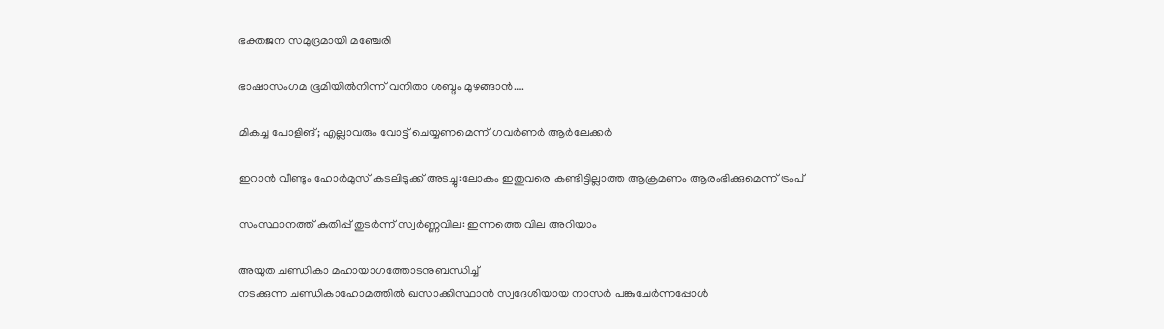ഭക്തജന സമുദ്രമായി മഞ്ചേരി

ഭാഷാസംഗമ ഭൂമിയില്‍നിന്ന് വനിതാ ശബ്ദം മുഴങ്ങാന്‍….

മികച്ച പോളിങ്; എല്ലാവരും വോട്ട് ചെയ്യണമെന്ന് ഗവര്‍ണര്‍ ആര്‍ലേക്കര്‍

ഇറാൻ വീണ്ടും ഹോർമുസ് കടലിടുക്ക് അടച്ചു:ലോകം ഇതുവരെ കണ്ടിട്ടില്ലാത്ത ആക്രമണം ആരംഭിക്കുമെന്ന് ട്രംപ്

സംസ്ഥാനത്ത് കുതിപ്പ് തുടർന്ന് സ്വർണ്ണവില: ഇന്നത്തെ വില അറിയാം

അയുത ചണ്ഡികാ മഹായാഗത്തോടനുബന്ധിച്ച്
നടക്കുന്ന ചണ്ഡികാഹോമത്തില്‍ ഖസാക്കിസ്ഥാന്‍ സ്വദേശിയായ നാസര്‍ പങ്കുചേര്‍ന്നപ്പോള്‍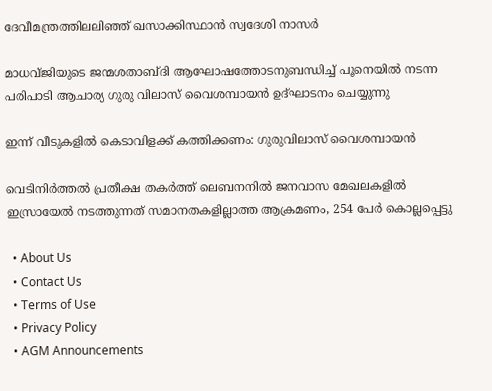ദേവീമന്ത്രത്തിലലിഞ്ഞ് ഖസാക്കിസ്ഥാന്‍ സ്വദേശി നാസര്‍

മാധവ്ജിയുടെ ജന്മശതാബ്ദി ആഘോഷത്തോടനുബന്ധിച്ച് പൂനെയില്‍ നടന്ന പരിപാടി ആചാര്യ ഗുരു വിലാസ് വൈശമ്പായന്‍ ഉദ്ഘാടനം ചെയ്യുന്നു

ഇന്ന് വീടുകളില്‍ കെടാവിളക്ക് കത്തിക്കണം: ഗുരുവിലാസ് വൈശമ്പായന്‍

വെടിനിര്‍ത്തല്‍ പ്രതീക്ഷ തകര്‍ത്ത് ലെബനനില്‍ ജനവാസ മേഖലകളിൽ ഇസ്രായേൽ നടത്തുന്നത് സമാനതകളില്ലാത്ത ആക്രമണം, 254 പേർ കൊല്ലപ്പെട്ടു

  • About Us
  • Contact Us
  • Terms of Use
  • Privacy Policy
  • AGM Announcements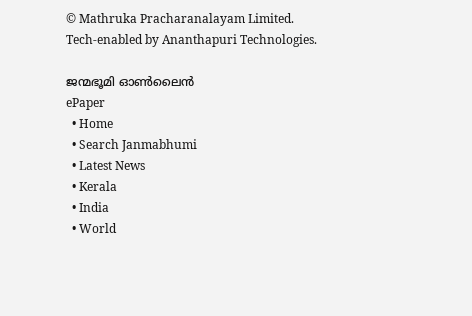© Mathruka Pracharanalayam Limited.
Tech-enabled by Ananthapuri Technologies.

ജന്മഭൂമി ഓണ്‍ലൈന്‍
ePaper
  • Home
  • Search Janmabhumi
  • Latest News
  • Kerala
  • India
  • World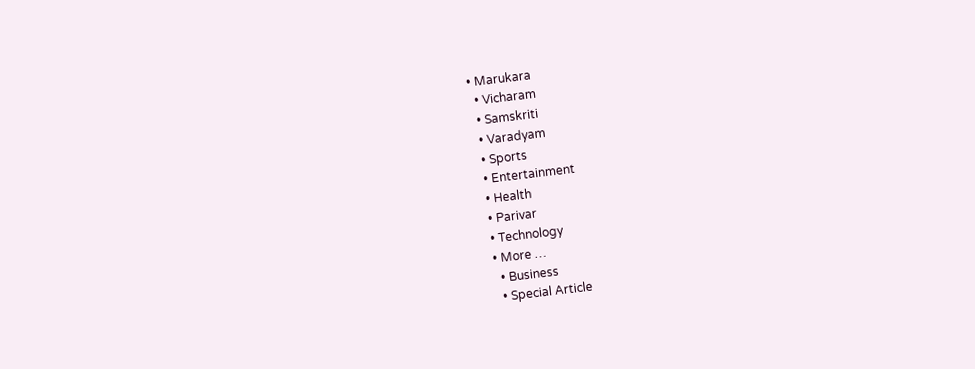• Marukara
  • Vicharam
  • Samskriti
  • Varadyam
  • Sports
  • Entertainment
  • Health
  • Parivar
  • Technology
  • More …
    • Business
    • Special Article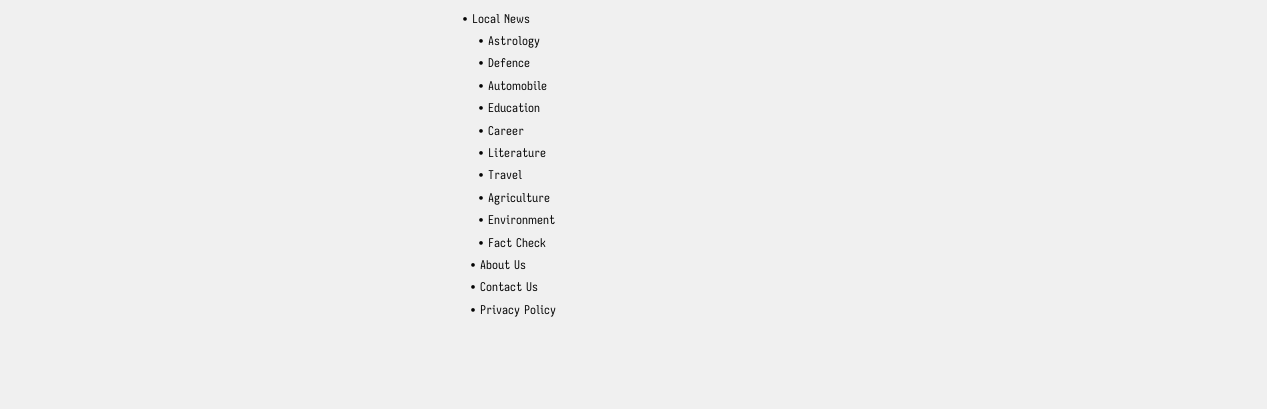• Local News
    • Astrology
    • Defence
    • Automobile
    • Education
    • Career
    • Literature
    • Travel
    • Agriculture
    • Environment
    • Fact Check
  • About Us
  • Contact Us
  • Privacy Policy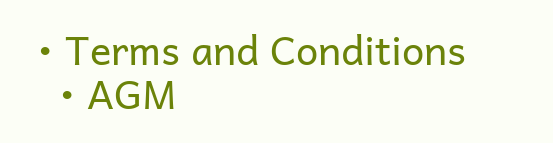• Terms and Conditions
  • AGM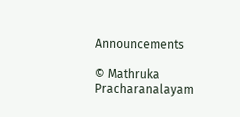Announcements

© Mathruka Pracharanalayam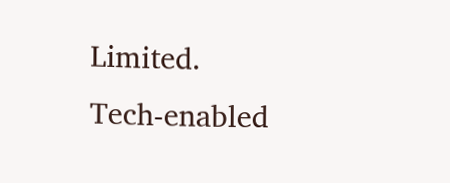Limited.
Tech-enabled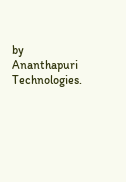by Ananthapuri Technologies.